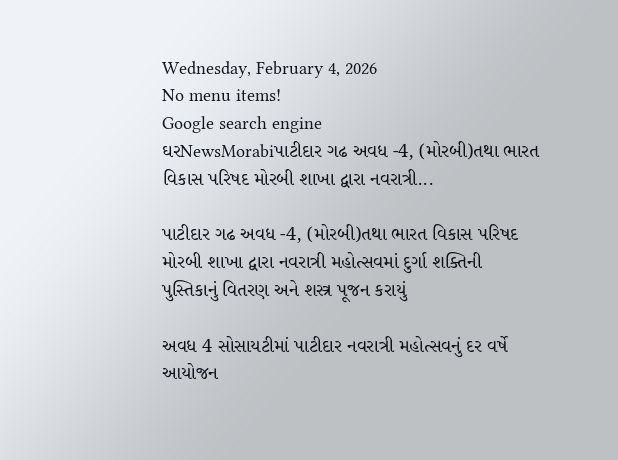Wednesday, February 4, 2026
No menu items!
Google search engine
ઘરNewsMorabiપાટીદાર ગઢ અવધ -4, (મોરબી)તથા ભારત વિકાસ પરિષદ મોરબી શાખા દ્વારા નવરાત્રી...

પાટીદાર ગઢ અવધ -4, (મોરબી)તથા ભારત વિકાસ પરિષદ મોરબી શાખા દ્વારા નવરાત્રી મહોત્સવમાં દુર્ગા શક્તિની પુસ્તિકાનું વિતરણ અને શસ્ત્ર પૂજન કરાયું

અવધ 4 સોસાયટીમાં પાટીદાર નવરાત્રી મહોત્સવનું દર વર્ષે આયોજન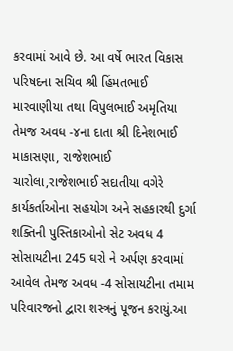કરવામાં આવે છે. આ વર્ષે ભારત વિકાસ પરિષદના સચિવ શ્રી હિંમતભાઈ મારવાણીયા તથા વિપુલભાઈ અમૃતિયા તેમજ અવધ -૪ના દાતા શ્રી દિનેશભાઈ માકાસણા, રાજેશભાઈ ચારોલા,રાજેશભાઈ સદાતીયા વગેરે કાર્યકર્તાઓના સહયોગ અને સહકારથી દુર્ગા શક્તિની પુસ્તિકાઓનો સેટ અવધ 4 સોસાયટીના 245 ઘરો ને અર્પણ કરવામાં આવેલ તેમજ અવધ -4 સોસાયટીના તમામ પરિવારજનો દ્વારા શસ્ત્રનું પૂજન કરાયું.આ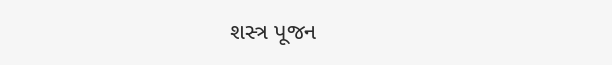શસ્ત્ર પૂજન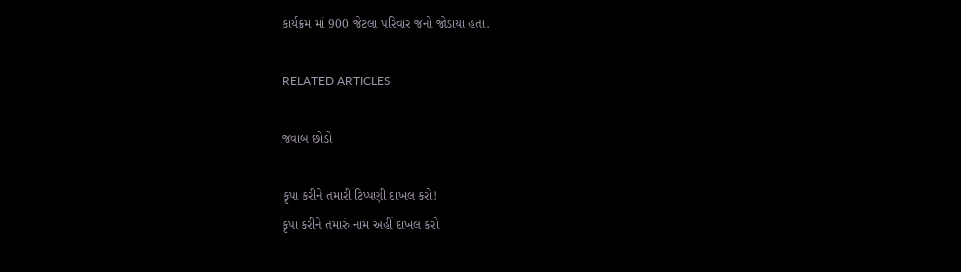કાર્યક્રમ માં 900 જેટલા પરિવાર જનો જોડાયા હતા.

RELATED ARTICLES

જવાબ છોડો

કૃપા કરીને તમારી ટિપ્પણી દાખલ કરો!
કૃપા કરીને તમારું નામ અહીં દાખલ કરો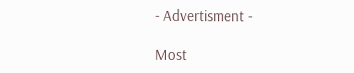- Advertisment -

Most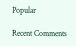Popular

Recent Comments